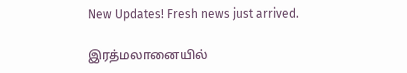New Updates! Fresh news just arrived.

இரத்மலானையில்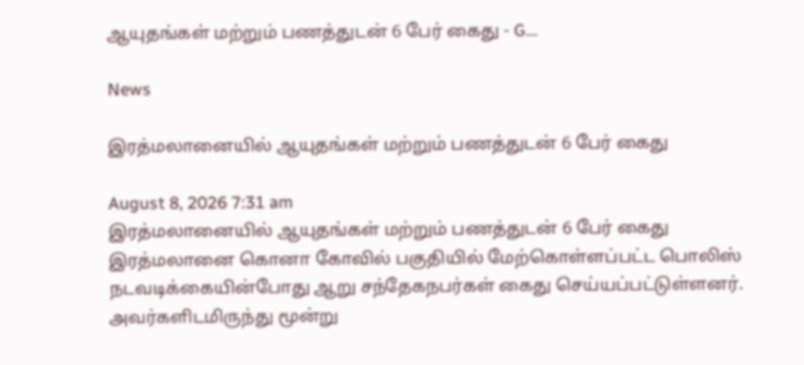ஆயுதங்கள் மற்றும் பணத்துடன் 6 பேர் கைது - G...

News

இரத்மலானையில் ஆயுதங்கள் மற்றும் பணத்துடன் 6 பேர் கைது

August 8, 2026 7:31 am
இரத்மலானையில் ஆயுதங்கள் மற்றும் பணத்துடன் 6 பேர் கைது
இரத்மலானை கொனா கோவில் பகுதியில் மேற்கொள்ளப்பட்ட பொலிஸ் நடவடிக்கையின்போது ஆறு சந்தேகநபர்கள் கைது செய்யப்பட்டுள்ளனர். அவர்களிடமிருந்து மூன்று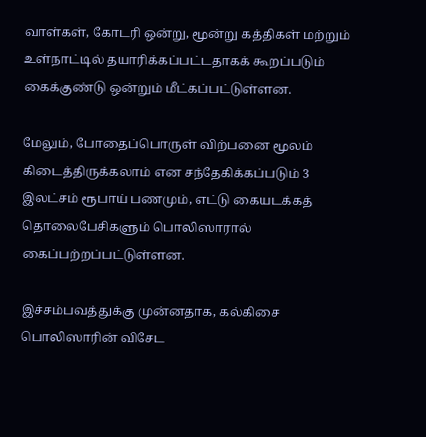வாள்கள், கோடரி ஒன்று, மூன்று கத்திகள் மற்றும் உள்நாட்டில் தயாரிக்கப்பட்டதாகக் கூறப்படும் கைக்குண்டு ஒன்றும் மீட்கப்பட்டுள்ளன.

மேலும், போதைப்பொருள் விற்பனை மூலம் கிடைத்திருக்கலாம் என சந்தேகிக்கப்படும் 3 இலட்சம் ரூபாய் பணமும், எட்டு கையடக்கத் தொலைபேசிகளும் பொலிஸாரால் கைப்பற்றப்பட்டுள்ளன.

இச்சம்பவத்துக்கு முன்னதாக, கல்கிசை பொலிஸாரின் விசேட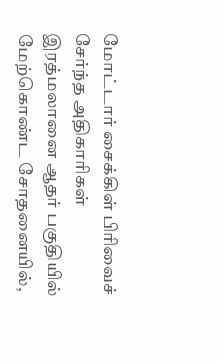மோட்டார் சைக்கிள் பிரிவைச் சேர்ந்த அதிகாரிகள் இரத்மலானை ஆதர் பகுதியில் மேற்கொண்ட சோதனையில்,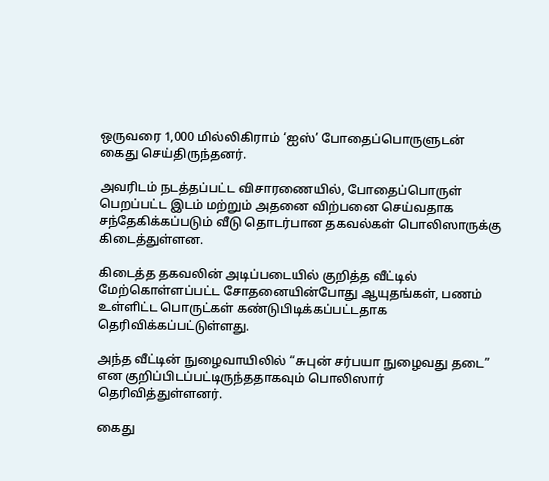ஒருவரை 1,000 மில்லிகிராம் ‘ஐஸ்’ போதைப்பொருளுடன் கைது செய்திருந்தனர்.

அவரிடம் நடத்தப்பட்ட விசாரணையில், போதைப்பொருள் பெறப்பட்ட இடம் மற்றும் அதனை விற்பனை செய்வதாக சந்தேகிக்கப்படும் வீடு தொடர்பான தகவல்கள் பொலிஸாருக்கு கிடைத்துள்ளன.

கிடைத்த தகவலின் அடிப்படையில் குறித்த வீட்டில் மேற்கொள்ளப்பட்ட சோதனையின்போது ஆயுதங்கள், பணம் உள்ளிட்ட பொருட்கள் கண்டுபிடிக்கப்பட்டதாக தெரிவிக்கப்பட்டுள்ளது.

அந்த வீட்டின் நுழைவாயிலில் “சுபுன் சர்பயா நுழைவது தடை” என குறிப்பிடப்பட்டிருந்ததாகவும் பொலிஸார் தெரிவித்துள்ளனர்.

கைது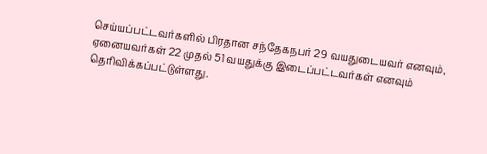செய்யப்பட்டவர்களில் பிரதான சந்தேகநபர் 29 வயதுடையவர் எனவும், ஏனையவர்கள் 22 முதல் 51 வயதுக்கு இடைப்பட்டவர்கள் எனவும் தெரிவிக்கப்பட்டுள்ளது.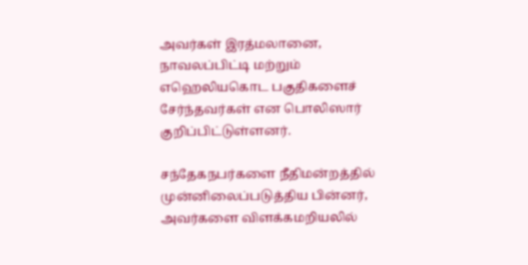அவர்கள் இரத்மலானை, நாவலப்பிட்டி மற்றும் எஹெலியகொட பகுதிகளைச் சேர்ந்தவர்கள் என பொலிஸார் குறிப்பிட்டுள்ளனர்.

சந்தேகநபர்களை நீதிமன்றத்தில் முன்னிலைப்படுத்திய பின்னர், அவர்களை விளக்கமறியலில்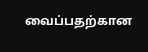வைப்பதற்கான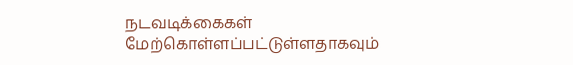நடவடிக்கைகள் மேற்கொள்ளப்பட்டுள்ளதாகவும்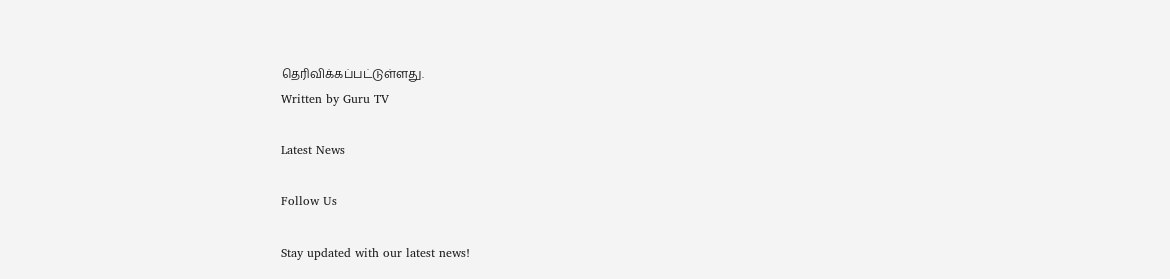தெரிவிக்கப்பட்டுள்ளது.
Written by Guru TV

Latest News

Follow Us

Stay updated with our latest news!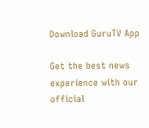Download GuruTV App

Get the best news experience with our official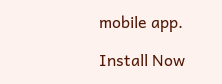mobile app.

Install Now